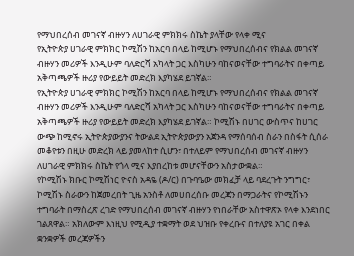የማህበረሰብ መገናኛ ብዙሃን ለሀገራዊ ምክክሩ ስኬት ያላቸው የላቀ ሚና
የኢትዮጵያ ሀገራዊ ምክክር ኮሚሽን ከአርባ በላይ ከሚሆኑ የማህበረሰብና የክልል መገናኛ ብዙሃን መሪዎች እንዲሁም ባለድርሻ አካላት ጋር እስካሁን ባከናወናቸው ተግባራትና በቀጣይ አቅጣጫዎች ዙሪያ የውይይት መድረክ እያካሄደ ይገኛል።
የኢትዮጵያ ሀገራዊ ምክክር ኮሚሽን ከአርባ በላይ ከሚሆኑ የማህበረሰብና የክልል መገናኛ ብዙሃን መሪዎች እንዲሁም ባለድርሻ አካላት ጋር እስካሁን ባከናወናቸው ተግባራትና በቀጣይ አቅጣጫዎች ዙሪያ የውይይት መድረክ እያካሄደ ይገኛል። ኮሚሽኑ በሀገር ውስጥና ከሀገር ውጭ ከሚኖሩ ኢትዮጵያውያንና ትውልደ ኢትዮጵያውያን አጀንዳ የማሰባሰብ ስራን በስፋት ሲሰራ መቆየቱን በዚሁ መድረክ ላይ ያመላከተ ሲሆን፣ በተለይም የማህበረሰብ መገናኛ ብዙሃን ለሀገራዊ ምክክሩ ስኬት የጎላ ሚና እያበረከቱ መሆናቸውን አስታውቋል።
የኮሚሽኑ ክቡር ኮሚሽነር ዮናስ አዳዬ (ዶ/ር) በጉባዔው መክፈቻ ላይ ባደረጉት ንግግር፣ ኮሚሽኑ ስራውን ከጀመረበት ጊዜ አንስቶ ለመሀበረሰቡ መረጃን በማጋራትና የኮሚሽኑን ተግባራት በማስረጽ ረገድ የማህበረሰብ መገናኛ ብዙሃን የነበራቸው አስተዋጽኦ የላቀ እንደነበር ገልጸዋል። አክለውም እነዚህ የሚዲያ ተቋማት ወደ ህዝቡ የቀረቡና በተለያዩ አገር በቀል ቋንቋዎች መረጃዎችን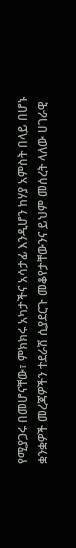የሚያጋሩ በመሆናቸው፣ ምክክሩ አካታችና አሳታፊ እንዲሆን ከሃያ አምስት በላይ በሆኑ ቋንቋዎች መረጃዎችን ተደራሽ ሲያደርጉ መቆየታቸውንና ይህም መሰረት ላለው ሀገራዊ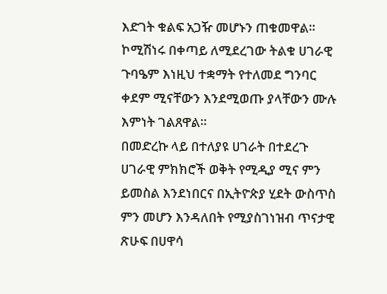እድገት ቁልፍ አጋዥ መሆኑን ጠቁመዋል። ኮሚሽነሩ በቀጣይ ለሚደረገው ትልቁ ሀገራዊ ጉባዔም እነዚህ ተቋማት የተለመደ ግንባር ቀደም ሚናቸውን እንደሚወጡ ያላቸውን ሙሉ እምነት ገልጸዋል።
በመድረኩ ላይ በተለያዩ ሀገራት በተደረጉ ሀገራዊ ምክክሮች ወቅት የሚዲያ ሚና ምን ይመስል እንደነበርና በኢትዮጵያ ሂደት ውስጥስ ምን መሆን እንዳለበት የሚያስገነዝብ ጥናታዊ ጽሁፍ በሀዋሳ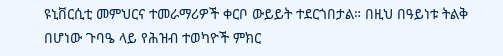ዩኒቨርሲቲ መምህርና ተመራማሪዎች ቀርቦ ውይይት ተደርጎበታል። በዚህ በዓይነቱ ትልቅ በሆነው ጉባዔ ላይ የሕዝብ ተወካዮች ምክር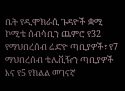ቤት የዲሞክራሲ ጉዳዮች ቋሚ ኮሚቴ ሰብሳቢን ጨምሮ የ32 የማህበረሰብ ሬድዮ ጣቢያዎች፣ የ7 ማህበረሰብ ቴሌቪዥን ጣቢያዎች እና የ5 የክልል መገናኛ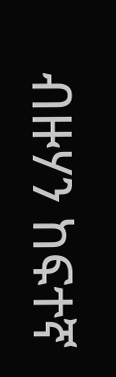ብዙሃን ከፍተኛ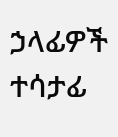ኃላፊዎች ተሳታፊ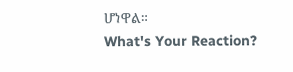ሆነዋል።
What's Your Reaction?